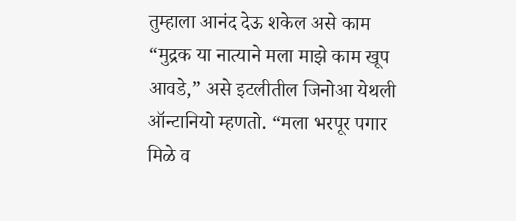तुम्हाला आनंद देऊ शकेल असे काम
“मुद्रक या नात्याने मला माझे काम खूप आवडे,” असे इटलीतील जिनोआ येथली ऑन्टानियो म्हणतो. “मला भरपूर पगार मिळे व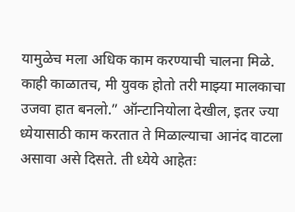यामुळेच मला अधिक काम करण्याची चालना मिळे. काही काळातच, मी युवक होतो तरी माझ्या मालकाचा उजवा हात बनलो.” ऑन्टानियोला देखील, इतर ज्या ध्येयासाठी काम करतात ते मिळाल्याचा आनंद वाटला असावा असे दिसते. ती ध्येये आहेतः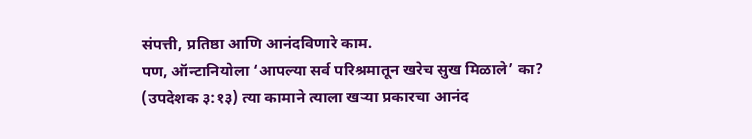संपत्ती, प्रतिष्ठा आणि आनंदविणारे काम.
पण, ऑन्टानियोला ‘आपल्या सर्व परिश्रमातून खरेच सुख मिळाले’ का? (उपदेशक ३:१३) त्या कामाने त्याला खऱ्या प्रकारचा आनंद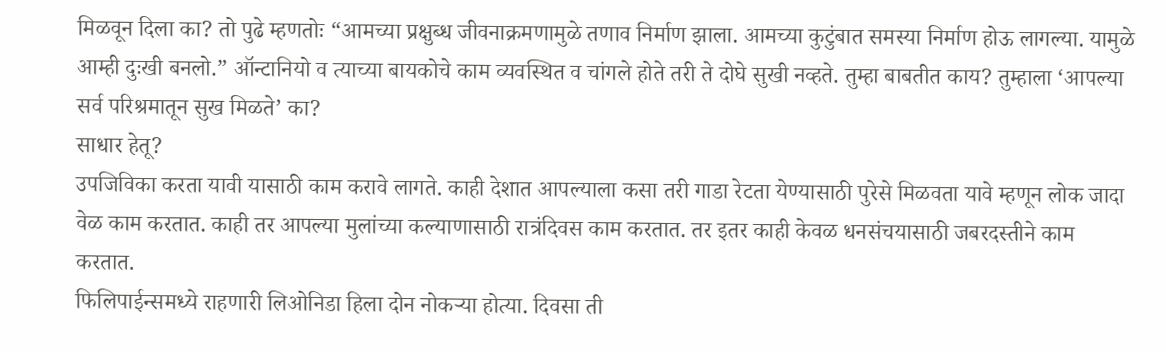मिळवून दिला का? तो पुढे म्हणतोः “आमच्या प्रक्षुब्ध जीवनाक्रमणामुळे तणाव निर्माण झाला. आमच्या कुटुंबात समस्या निर्माण होऊ लागल्या. यामुळे आम्ही दुःखी बनलो.” ऑन्टानियो व त्याच्या बायकोचे काम व्यवस्थित व चांगले होते तरी ते दोघे सुखी नव्हते. तुम्हा बाबतीत काय? तुम्हाला ‘आपल्या सर्व परिश्रमातून सुख मिळते’ का?
साधार हेतू?
उपजिविका करता यावी यासाठी काम करावे लागते. काही देशात आपल्याला कसा तरी गाडा रेटता येण्यासाठी पुरेसे मिळवता यावे म्हणून लोक जादा वेळ काम करतात. काही तर आपल्या मुलांच्या कल्याणासाठी रात्रंदिवस काम करतात. तर इतर काही केवळ धनसंचयासाठी जबरदस्तीने काम करतात.
फिलिपाईन्समध्ये राहणारी लिओनिडा हिला दोन नोकऱ्या होत्या. दिवसा ती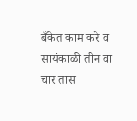बँकेत काम करे व सायंकाळी तीन वा चार तास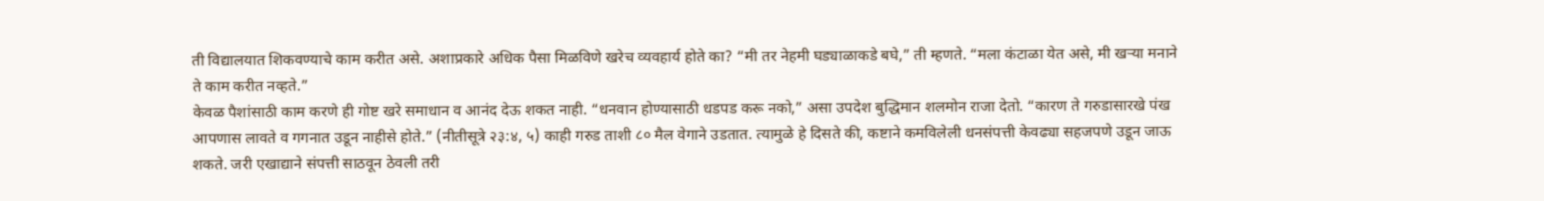ती विद्यालयात शिकवण्याचे काम करीत असे. अशाप्रकारे अधिक पैसा मिळविणे खरेच व्यवहार्य होते का? “मी तर नेहमी घड्याळाकडे बघे,” ती म्हणते. “मला कंटाळा येत असे, मी खऱ्या मनाने ते काम करीत नव्हते.”
केवळ पैशांसाठी काम करणे ही गोष्ट खरे समाधान व आनंद देऊ शकत नाही. “धनवान होण्यासाठी धडपड करू नको,” असा उपदेश बुद्धिमान शलमोन राजा देतो. “कारण ते गरुडासारखे पंख आपणास लावते व गगनात उडून नाहीसे होते.” (नीतीसूत्रे २३:४, ५) काही गरुड ताशी ८० मैल वेगाने उडतात. त्यामुळे हे दिसते की, कष्टाने कमविलेली धनसंपत्ती केवढ्या सहजपणे उडून जाऊ शकते. जरी एखाद्याने संपत्ती साठवून ठेवली तरी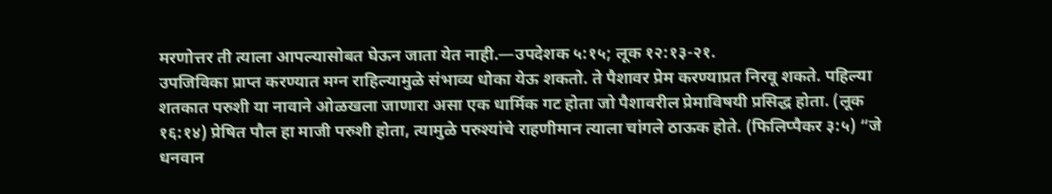मरणोत्तर ती त्याला आपल्यासोबत घेऊन जाता येत नाही.—उपदेशक ५:१५; लूक १२:१३-२१.
उपजिविका प्राप्त करण्यात मग्न राहिल्यामुळे संभाव्य धोका येऊ शकतो. ते पैशावर प्रेम करण्याप्रत निरवू शकते. पहिल्या शतकात परुशी या नावाने ओळखला जाणारा असा एक धार्मिक गट होता जो पैशावरील प्रेमाविषयी प्रसिद्ध होता. (लूक १६:१४) प्रेषित पौल हा माजी परुशी होता, त्यामुळे परुश्यांचे राहणीमान त्याला चांगले ठाऊक होते. (फिलिप्पैकर ३:५) “जे धनवान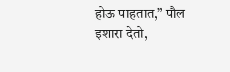होऊ पाहतात,” पौल इशारा देतो,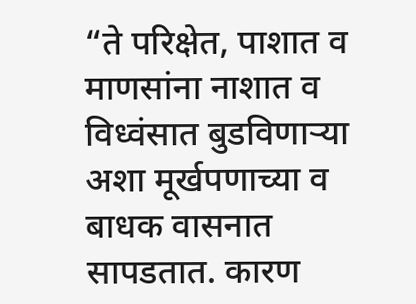“ते परिक्षेत, पाशात व माणसांना नाशात व विध्वंसात बुडविणाऱ्या अशा मूर्खपणाच्या व बाधक वासनात सापडतात. कारण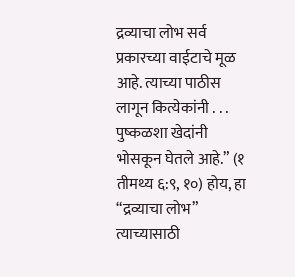द्रव्याचा लोभ सर्व प्रकारच्या वाईटाचे मूळ आहे. त्याच्या पाठीस लागून कित्येकांनी . . . पुष्कळशा खेदांनी भोसकून घेतले आहे.” (१ तीमथ्य ६:९, १०) होय, हा “द्रव्याचा लोभ” त्याच्यासाठी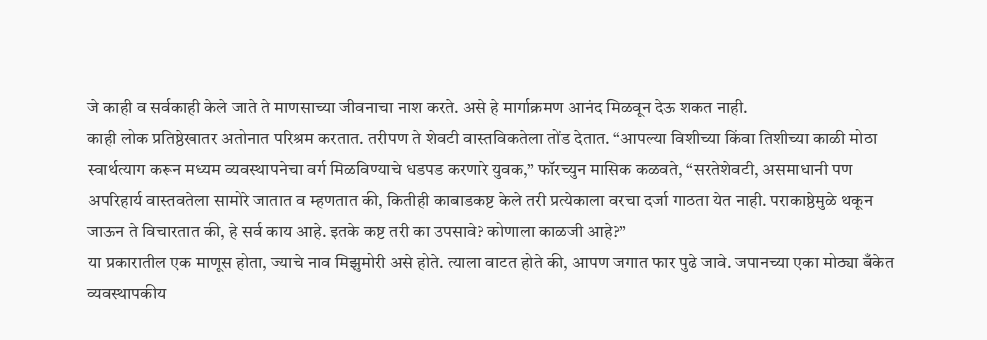जे काही व सर्वकाही केले जाते ते माणसाच्या जीवनाचा नाश करते. असे हे मार्गाक्रमण आनंद मिळवून देऊ शकत नाही.
काही लोक प्रतिष्ठेखातर अतोनात परिश्रम करतात. तरीपण ते शेवटी वास्तविकतेला तोंड देतात. “आपल्या विशीच्या किंवा तिशीच्या काळी मोठा स्वार्थत्याग करून मध्यम व्यवस्थापनेचा वर्ग मिळविण्याचे धडपड करणारे युवक,” फॉरच्युन मासिक कळवते, “सरतेशेवटी, असमाधानी पण अपरिहार्य वास्तवतेला सामोरे जातात व म्हणतात की, कितीही काबाडकष्ट केले तरी प्रत्येकाला वरचा दर्जा गाठता येत नाही. पराकाष्ठेमुळे थकून जाऊन ते विचारतात की, हे सर्व काय आहे. इतके कष्ट तरी का उपसावे? कोणाला काळजी आहे?”
या प्रकारातील एक माणूस होता, ज्याचे नाव मिझुमोरी असे होते. त्याला वाटत होते की, आपण जगात फार पुढे जावे. जपानच्या एका मोठ्या बँकेत व्यवस्थापकीय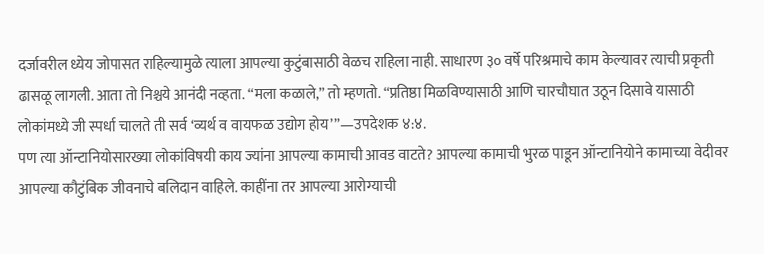दर्जावरील ध्येय जोपासत राहिल्यामुळे त्याला आपल्या कुटुंबासाठी वेळच राहिला नाही. साधारण ३० वर्षे परिश्रमाचे काम केल्यावर त्याची प्रकृती ढासळू लागली. आता तो निश्चये आनंदी नव्हता. “मला कळाले,” तो म्हणतो. “प्रतिष्ठा मिळविण्यासाठी आणि चारचौघात उठून दिसावे यासाठी लोकांमध्ये जी स्पर्धा चालते ती सर्व ‘व्यर्थ व वायफळ उद्योग होय’”—उपदेशक ४:४.
पण त्या ऑन्टानियोसारख्या लोकांविषयी काय ज्यांना आपल्या कामाची आवड वाटते? आपल्या कामाची भुरळ पाडून ऑन्टानियोने कामाच्या वेदीवर आपल्या कौटुंबिक जीवनाचे बलिदान वाहिले. काहींना तर आपल्या आरोग्याची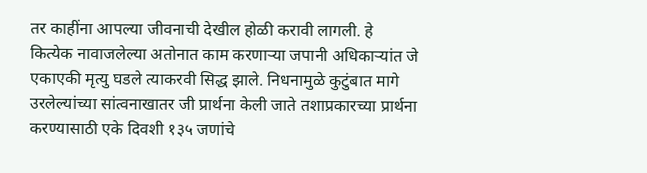तर काहींना आपल्या जीवनाची देखील होळी करावी लागली. हे कित्येक नावाजलेल्या अतोनात काम करणाऱ्या जपानी अधिकाऱ्यांत जे एकाएकी मृत्यु घडले त्याकरवी सिद्ध झाले. निधनामुळे कुटुंबात मागे उरलेल्यांच्या सांत्वनाखातर जी प्रार्थना केली जाते तशाप्रकारच्या प्रार्थना करण्यासाठी एके दिवशी १३५ जणांचे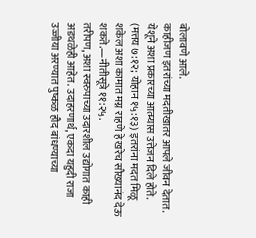बोलावणे आले.
काहीजण इतरांच्या मदतीखातर आपले जीवन देतात. येशूने अशा प्रकारच्या आत्म्यास उत्तेजन दिले होते. (मत्तय ७:१२; योहान १५:१३) इतरांना मदत मिळू शकेल अशा कामात मग्न राहणे हे खरेच सौख्यानंद देऊ शकते.—नीतीसूत्रे ११:२५.
तरीपण, अशा स्वरुपाच्या उदारशील उद्योगात काही अडथळेही आहेत. उदाहरणार्थ, एकदा यहुदी राजा उज्जीया अरण्यात पुष्कळ हौद बांधण्याच्या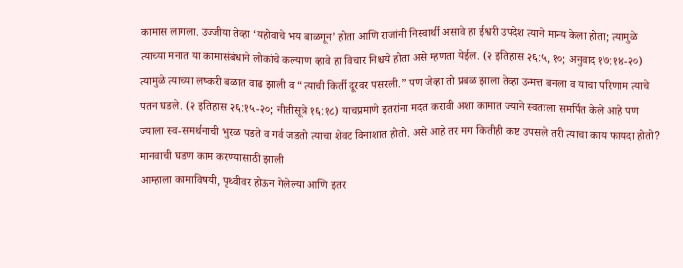कामास लागला. उज्जीया तेव्हा ‘यहोवाचे भय बाळगून’ होता आणि राजांनी निस्वार्थी असावे हा ईश्वरी उपदेश त्याने मान्य केला होता; त्यामुळे त्याच्या मनात या कामासंबंधाने लोकांचे कल्याण व्हावे हा विचार निश्चये होता असे म्हणता येईल. (२ इतिहास २६:५, १०; अनुवाद १७:१४-२०) त्यामुळे त्याच्या लष्करी बळात वाढ झाली व “त्याची किर्ती दूरवर पसरली.” पण जेव्हा तो प्रबळ झाला तेव्हा उन्मत्त बनला व याचा परिणाम त्याचे पतन घडले. (२ इतिहास २६:१५-२०; नीतीसूत्रे १६:१८) याचप्रमाणे इतरांना मदत करावी अशा कामात ज्याने स्वतःला समर्पित केले आहे पण ज्याला स्व-समर्थनाची भुरळ पडते व गर्व जडतो त्याचा शेवट विनाशात होतो. असे आहे तर मग कितीही कष्ट उपसले तरी त्याचा काय फायदा होतो?
मानवाची घडण काम करण्यासाठी झाली
आम्हाला कामाविषयी, पृथ्वीवर होऊन गेलेल्या आणि इतर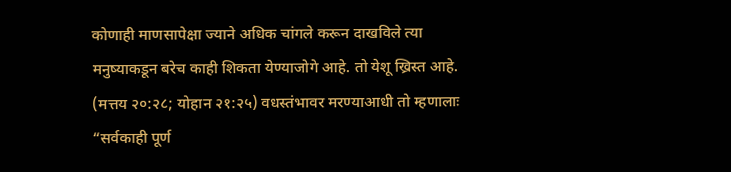कोणाही माणसापेक्षा ज्याने अधिक चांगले करून दाखविले त्या मनुष्याकडून बरेच काही शिकता येण्याजोगे आहे. तो येशू ख्रिस्त आहे. (मत्तय २०:२८; योहान २१:२५) वधस्तंभावर मरण्याआधी तो म्हणालाः “सर्वकाही पूर्ण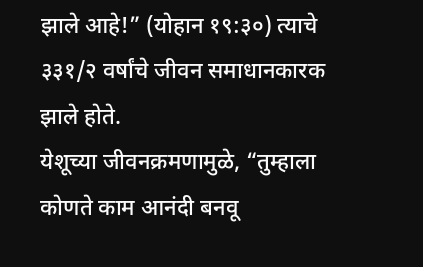झाले आहे!” (योहान १९:३०) त्याचे ३३१/२ वर्षांचे जीवन समाधानकारक झाले होते.
येशूच्या जीवनक्रमणामुळे, “तुम्हाला कोणते काम आनंदी बनवू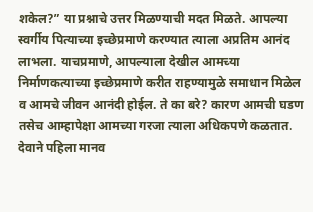शकेल?” या प्रश्नाचे उत्तर मिळण्याची मदत मिळते. आपल्या स्वर्गीय पित्याच्या इच्छेप्रमाणे करण्यात त्याला अप्रतिम आनंद लाभला. याचप्रमाणे, आपल्याला देखील आमच्या निर्माणकत्याच्या इच्छेप्रमाणे करीत राहण्यामुळे समाधान मिळेल व आमचे जीवन आनंदी होईल. ते का बरे? कारण आमची घडण तसेच आम्हापेक्षा आमच्या गरजा त्याला अधिकपणे कळतात.
देवाने पहिला मानव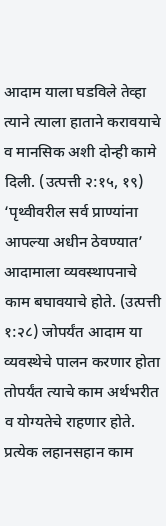आदाम याला घडविले तेव्हा त्याने त्याला हाताने करावयाचे व मानसिक अशी दोन्ही कामे दिली. (उत्पत्ती २:१५, १९) ‘पृथ्वीवरील सर्व प्राण्यांना आपल्या अधीन ठेवण्यात’ आदामाला व्यवस्थापनाचे काम बघावयाचे होते. (उत्पत्ती १:२८) जोपर्यंत आदाम या व्यवस्थेचे पालन करणार होता तोपर्यंत त्याचे काम अर्थभरीत व योग्यतेचे राहणार होते. प्रत्येक लहानसहान काम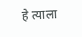हे त्याला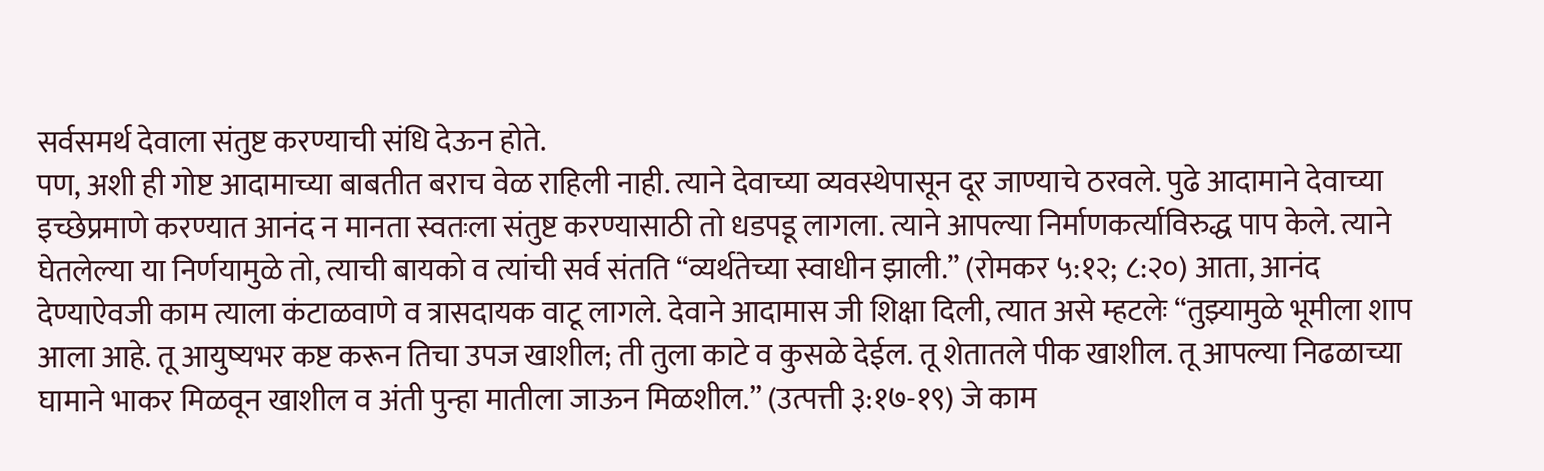सर्वसमर्थ देवाला संतुष्ट करण्याची संधि देऊन होते.
पण, अशी ही गोष्ट आदामाच्या बाबतीत बराच वेळ राहिली नाही. त्याने देवाच्या व्यवस्थेपासून दूर जाण्याचे ठरवले. पुढे आदामाने देवाच्या इच्छेप्रमाणे करण्यात आनंद न मानता स्वतःला संतुष्ट करण्यासाठी तो धडपडू लागला. त्याने आपल्या निर्माणकर्त्याविरुद्ध पाप केले. त्याने घेतलेल्या या निर्णयामुळे तो, त्याची बायको व त्यांची सर्व संतति “व्यर्थतेच्या स्वाधीन झाली.” (रोमकर ५:१२; ८:२०) आता, आनंद देण्याऐवजी काम त्याला कंटाळवाणे व त्रासदायक वाटू लागले. देवाने आदामास जी शिक्षा दिली, त्यात असे म्हटलेः “तुझ्यामुळे भूमीला शाप आला आहे. तू आयुष्यभर कष्ट करून तिचा उपज खाशील; ती तुला काटे व कुसळे देईल. तू शेतातले पीक खाशील. तू आपल्या निढळाच्या घामाने भाकर मिळवून खाशील व अंती पुन्हा मातीला जाऊन मिळशील.” (उत्पत्ती ३:१७-१९) जे काम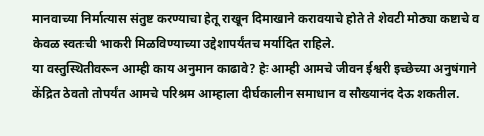मानवाच्या निर्मात्यास संतुष्ट करण्याचा हेतू राखून दिमाखाने करावयाचे होते ते शेवटी मोठ्या कष्टाचे व केवळ स्वतःची भाकरी मिळविण्याच्या उद्देशापर्यंतच मर्यादित राहिले.
या वस्तुस्थितीवरून आम्ही काय अनुमान काढावे? हेः आम्ही आमचे जीवन ईश्वरी इच्छेच्या अनुषंगाने केंद्रित ठेवतो तोपर्यंत आमचे परिश्रम आम्हाला दीर्घकालीन समाधान व सौख्यानंद देऊ शकतील.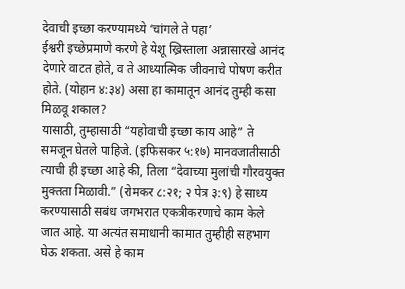देवाची इच्छा करण्यामध्ये ‘चांगले ते पहा’
ईश्वरी इच्छेप्रमाणे करणे हे येशू ख्रिस्ताला अन्नासारखे आनंद देणारे वाटत होते, व ते आध्यात्मिक जीवनाचे पोषण करीत होते. (योहान ४:३४) असा हा कामातून आनंद तुम्ही कसा मिळवू शकाल?
यासाठी, तुम्हासाठी “यहोवाची इच्छा काय आहे” ते समजून घेतले पाहिजे. (इफिसकर ५:१७) मानवजातीसाठी त्याची ही इच्छा आहे की, तिला “देवाच्या मुलांची गौरवयुक्त मुक्तता मिळावी.” (रोमकर ८:२१; २ पेत्र ३:९) हे साध्य करण्यासाठी सबंध जगभरात एकत्रीकरणाचे काम केले जात आहे. या अत्यंत समाधानी कामात तुम्हीही सहभाग घेऊ शकता. असे हे काम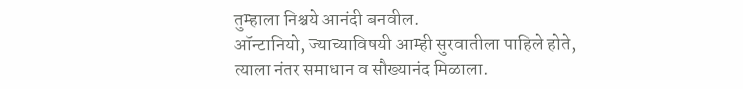तुम्हाला निश्चये आनंदी बनवील.
ऑन्टानियो, ज्याच्याविषयी आम्ही सुरवातीला पाहिले होते, त्याला नंतर समाधान व सौख्यानंद मिळाला.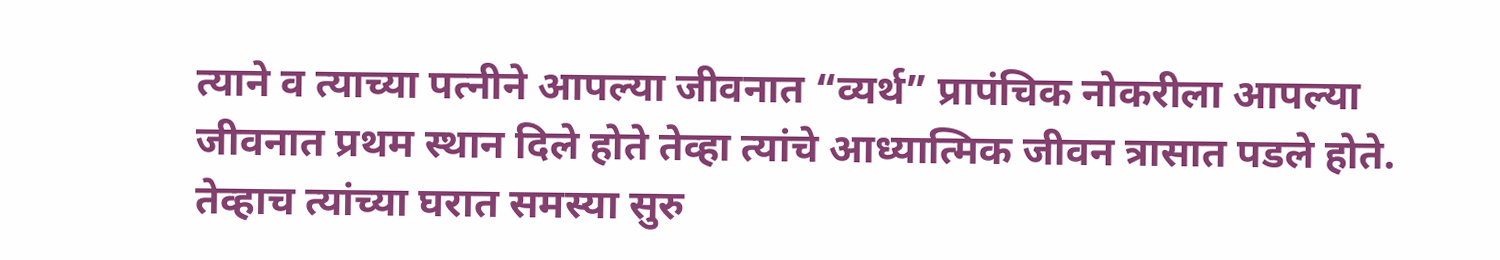त्याने व त्याच्या पत्नीने आपल्या जीवनात “व्यर्थ” प्रापंचिक नोकरीला आपल्या जीवनात प्रथम स्थान दिले होते तेव्हा त्यांचे आध्यात्मिक जीवन त्रासात पडले होते. तेव्हाच त्यांच्या घरात समस्या सुरु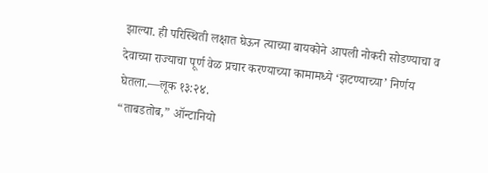झाल्या. ही परिस्थिती लक्षात घेऊन त्याच्या बायकोने आपली नोकरी सोडण्याचा व देवाच्या राज्याचा पूर्ण वेळ प्रचार करण्याच्या कामामध्ये ‘झटण्याच्या’ निर्णय घेतला.—लूक १३:२४.
“ताबडतोब,” ऑन्टानियो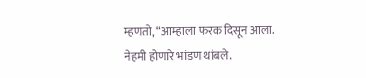म्हणतो, “आम्हाला फरक दिसून आला. नेहमी होणारे भांडण थांबले.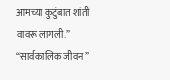आमच्या कुटुंबात शांती वावरू लागली.” “सार्वकालिक जीवन”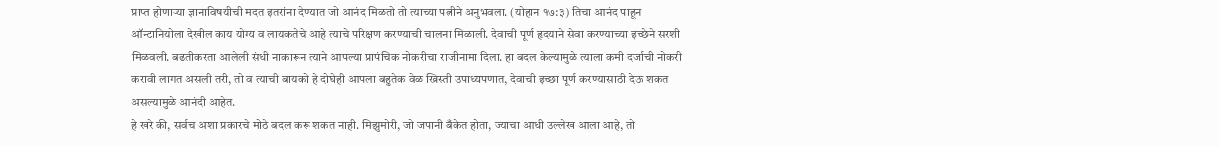प्राप्त होणाऱ्या ज्ञानाविषयीची मदत इतरांना देण्यात जो आनंद मिळतो तो त्याच्या पत्नीने अनुभवला. (योहान १७:३) तिचा आनंद पाहून ऑन्टानियोला देखील काय योग्य व लायकतेचे आहे त्याचे परिक्षण करण्याची चालना मिळाली. देवाची पूर्ण हृदयाने सेवा करण्याच्या इच्छेने सरशी मिळवली. बढतीकरता आलेली संधी नाकारून त्याने आपल्या प्रापंचिक नोकरीचा राजीनामा दिला. हा बदल केल्यामुळे त्याला कमी दर्जाची नोकरी करावी लागत असली तरी, तो व त्याची बायको हे दोघेही आपला बहुतेक वेळ ख्रिस्ती उपाध्यपणात, देवाची इच्छा पूर्ण करण्यासाठी देऊ शकत असल्यामुळे आनंदी आहेत.
हे खरे की, सर्वच अशा प्रकारचे मोठे बदल करू शकत नाही. मिझुमोरी, जो जपानी बँकेत होता, ज्याचा आधी उल्लेख आला आहे, तो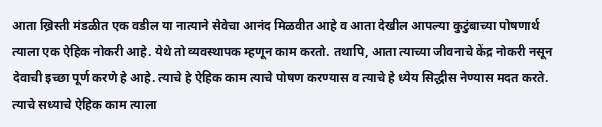आता ख्रिस्ती मंडळीत एक वडील या नात्याने सेवेचा आनंद मिळवीत आहे व आता देखील आपल्या कुटुंबाच्या पोषणार्थ त्याला एक ऐहिक नोकरी आहे. येथे तो व्यवस्थापक म्हणून काम करतो. तथापि, आता त्याच्या जीवनाचे केंद्र नोकरी नसून देवाची इच्छा पूर्ण करणे हे आहे. त्याचे हे ऐहिक काम त्याचे पोषण करण्यास व त्याचे हे ध्येय सिद्धीस नेण्यास मदत करते. त्याचे सध्याचे ऐहिक काम त्याला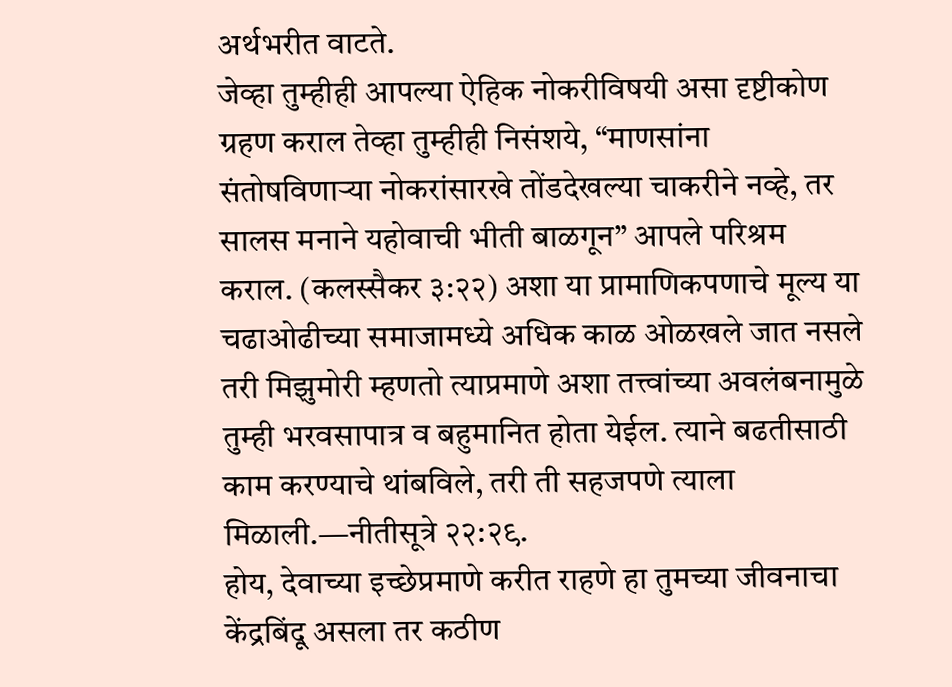अर्थभरीत वाटते.
जेव्हा तुम्हीही आपल्या ऐहिक नोकरीविषयी असा दृष्टीकोण ग्रहण कराल तेव्हा तुम्हीही निसंशये, “माणसांना संतोषविणाऱ्या नोकरांसारखे तोंडदेखल्या चाकरीने नव्हे, तर सालस मनाने यहोवाची भीती बाळगून” आपले परिश्रम कराल. (कलस्सैकर ३:२२) अशा या प्रामाणिकपणाचे मूल्य या चढाओढीच्या समाजामध्ये अधिक काळ ओळखले जात नसले तरी मिझुमोरी म्हणतो त्याप्रमाणे अशा तत्त्वांच्या अवलंबनामुळे तुम्ही भरवसापात्र व बहुमानित होता येईल. त्याने बढतीसाठी काम करण्याचे थांबविले, तरी ती सहजपणे त्याला मिळाली.—नीतीसूत्रे २२:२९.
होय, देवाच्या इच्छेप्रमाणे करीत राहणे हा तुमच्या जीवनाचा केंद्रबिंदू असला तर कठीण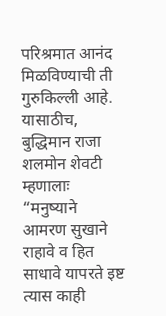परिश्रमात आनंद मिळविण्याची ती गुरुकिल्ली आहे. यासाठीच, बुद्धिमान राजा शलमोन शेवटी म्हणालाः “मनुष्याने आमरण सुखाने राहावे व हित साधावे यापरते इष्ट त्यास काही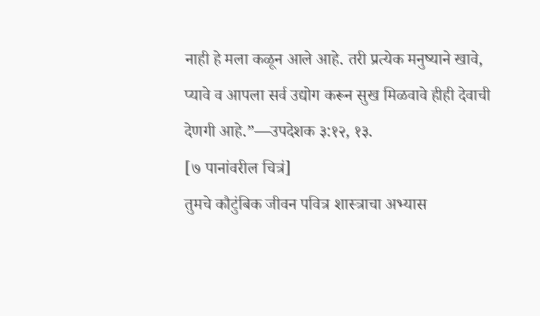नाही हे मला कळून आले आहे. तरी प्रत्येक मनुष्याने खावे, प्यावे व आपला सर्व उद्योग करून सुख मिळवावे हीही देवाची देणगी आहे.”—उपदेशक ३:१२, १३.
[७ पानांवरील चित्रं]
तुमचे कौटुंबिक जीवन पवित्र शास्त्राचा अभ्यास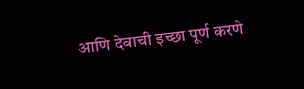आणि देवाची इच्छा पूर्ण करणे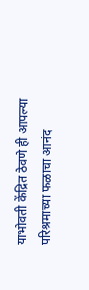याभोवती केंद्रित ठेवणे ही आपल्या परिश्रमाच्या फळाचा आनंद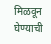मिळवून घेण्याची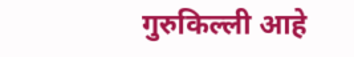गुरुकिल्ली आहे